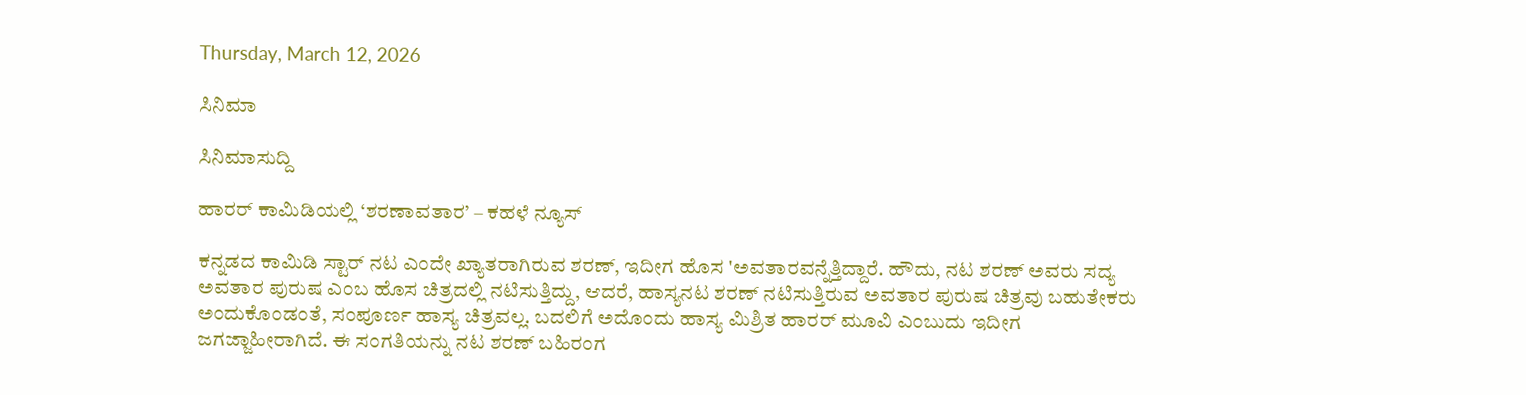Thursday, March 12, 2026

ಸಿನಿಮಾ

ಸಿನಿಮಾಸುದ್ದಿ

ಹಾರರ್ ಕಾಮಿಡಿಯಲ್ಲಿ ‘ಶರಣಾವತಾರ’ – ಕಹಳೆ ನ್ಯೂಸ್

ಕನ್ನಡದ ಕಾಮಿಡಿ ಸ್ಟಾರ್ ನಟ ಎಂದೇ ಖ್ಯಾತರಾಗಿರುವ ಶರಣ್, ಇದೀಗ ಹೊಸ 'ಅವತಾರವನ್ನೆತ್ತಿದ್ದಾರೆ. ಹೌದು, ನಟ ಶರಣ್ ಅವರು ಸದ್ಯ ಅವತಾರ ಪುರುಷ ಎಂಬ ಹೊಸ ಚಿತ್ರದಲ್ಲಿ ನಟಿಸುತ್ತಿದ್ದು, ಆದರೆ, ಹಾಸ್ಯನಟ ಶರಣ್ ನಟಿಸುತ್ತಿರುವ ಅವತಾರ ಪುರುಷ ಚಿತ್ರವು ಬಹುತೇಕರು ಅಂದುಕೊಂಡಂತೆ, ಸಂಪೂರ್ಣ ಹಾಸ್ಯ ಚಿತ್ರವಲ್ಲ. ಬದಲಿಗೆ ಅದೊಂದು ಹಾಸ್ಯ ಮಿಶ್ರಿತ ಹಾರರ್ ಮೂವಿ ಎಂಬುದು ಇದೀಗ ಜಗಜ್ಜಾಹೀರಾಗಿದೆ. ಈ ಸಂಗತಿಯನ್ನು ನಟ ಶರಣ್ ಬಹಿರಂಗ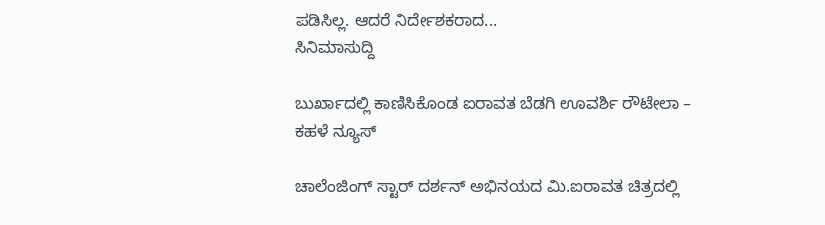ಪಡಿಸಿಲ್ಲ. ಆದರೆ ನಿರ್ದೇಶಕರಾದ...
ಸಿನಿಮಾಸುದ್ದಿ

ಬುರ್ಖಾದಲ್ಲಿ ಕಾಣಿಸಿಕೊಂಡ ಐರಾವತ ಬೆಡಗಿ ಊವರ್ಶಿ ರೌಟೇಲಾ – ಕಹಳೆ ನ್ಯೂಸ್

ಚಾಲೆಂಜಿಂಗ್ ಸ್ಟಾರ್ ದರ್ಶನ್ ಅಭಿನಯದ ಮಿ.ಐರಾವತ ಚಿತ್ರದಲ್ಲಿ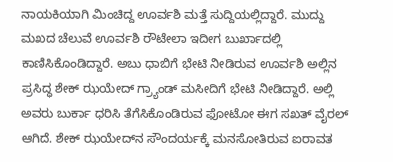ನಾಯಕಿಯಾಗಿ ಮಿಂಚಿದ್ದ ಊರ್ವಶಿ ಮತ್ತೆ ಸುದ್ದಿಯಲ್ಲಿದ್ದಾರೆ. ಮುದ್ದು ಮಖದ ಚೆಲುವೆ ಊರ್ವಶಿ ರೌಟೇಲಾ ಇದೀಗ ಬುರ್ಖಾದಲ್ಲಿ ಕಾಣಿಸಿಕೊಂಡಿದ್ದಾರೆ. ಅಬು ಧಾಬಿಗೆ ಭೇಟಿ ನೀಡಿರುವ ಊರ್ವಶಿ ಅಲ್ಲಿನ ಪ್ರಸಿದ್ಧ ಶೇಕ್ ಝಯೇದ್ ಗ್ರ್ಯಾಂಡ್ ಮಸೀದಿಗೆ ಭೇಟಿ ನೀಡಿದ್ದಾರೆ. ಅಲ್ಲಿ ಅವರು ಬುರ್ಕಾ ಧರಿಸಿ ತೆಗೆಸಿಕೊಂಡಿರುವ ಫೋಟೋ ಈಗ ಸಖತ್ ವೈರಲ್ ಆಗಿದೆ. ಶೇಕ್ ಝಯೇದ್‍ನ ಸೌಂದರ್ಯಕ್ಕೆ ಮನಸೋತಿರುವ ಐರಾವತ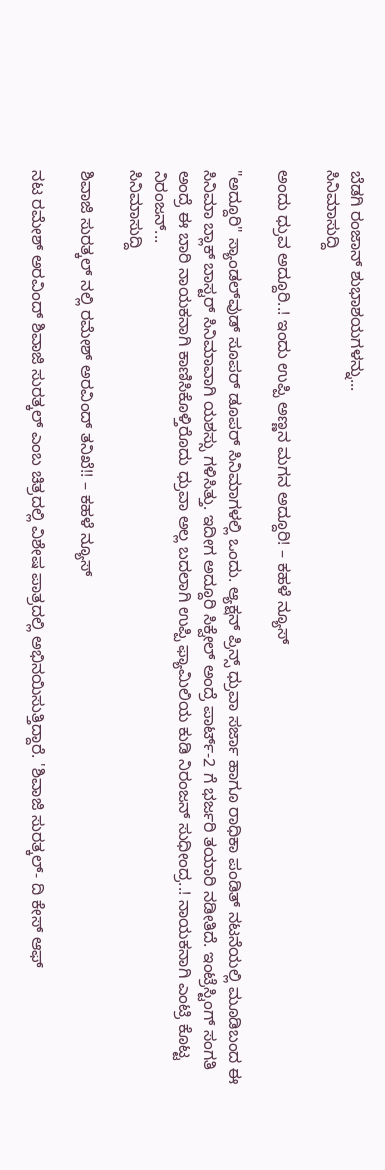ಬೆಡಗಿ ರಂಜಾನ್ ಶುಭಾಶಯಗಳನ್ನು...
ಸಿನಿಮಾಸುದ್ದಿ

ಅಂದು ಧ್ರುವ ಅದ್ದೂರಿ..! ಇಂದು ಉಪ್ಪಿ ಅಣ್ಣನ ಮಗನ ಅದ್ದೂರಿ! – ಕಹಳೆ ನ್ಯೂಸ್

"ಅದ್ದೂರಿ" ಸ್ಯಾಂಡಲ್‍ವುಡ್ ಸೂಪರ್ ಡೂಪರ್ ಸಿನಿಮಾಗಳಲ್ಲಿ ಒಂದು. ಆ್ಯಕ್ಷನ್ ಪ್ರಿನ್ಸ್ ಧ್ರುವಾ ಸರ್ಜಾ ಹಾಗೂ ರಾಧಿಕಾ ಪಂಡಿತ್ ನಟನೆಯಲ್ಲಿ ಮೂಡಿಬಂದ ಈ ಸಿನಿಮಾ ಬ್ಲಾಕ್ ಬಾಸ್ಟರ್ ಸಿನಿಮಾವಾಗಿ ಯಶಸ್ಸು ಗಳಿಸಿತ್ತು. ಇದೀಗ ಅದ್ದೂರಿ ಸಿಕ್ವೇಲ್ ಅಂದ್ರೆ ಪಾರ್ಟ್-2 ಗೆ ಭರ್ಜರಿ ತಯಾರಿ ನಡೀತಿದೆ. ಇಂಟ್ರೆಸ್ಟಿಂಗ್ ಸಂಗತಿ ಅಂದ್ರೆ ಈ ಬಾರಿ ನಾಯಕನಾಗಿ ಕಾಣಿಸಿಕೊಳ್ತಿರೊದು ಧ್ರುವಾ ಅಲ್ಲ ಬದಲಾಗಿ ಉಪ್ಪಿ ಫ್ಯಾಮಿಲಿಯ ಕುಡಿ ನಿರಂಜನ್ ಸುಧೀಂದ್ರ..! ನಾಯಕನಾಗಿ ಎಂಟ್ರಿ ಕೊಟ್ಟ ನಿರಂಜನ್...
ಸಿನಿಮಾಸುದ್ದಿ

ಶಿವಾಜಿ ಸುರತ್ಕಲ್ ನಲ್ಲಿ ರಮೇಶ್ ಅರವಿಂದ್ ತನಿಖೆ!! – ಕಹಳೆ ನ್ಯೂಸ್

ನಟ ರಮೇಶ್ ಅರವಿಂದ್ ಶಿವಾಜಿ ಸುರತ್ಕಲ್ ಎಂಬ ಚಿತ್ರದಲ್ಲಿ ವಿಶೇಷ ಪಾತ್ರದಲ್ಲಿ ಅಭಿನಯಿಸುತ್ತಿದ್ದಾರೆ. 'ಶಿವಾಜಿ ಸುರತ್ಕಲ್- ದಿ ಕೇಸ್ ಆಫ್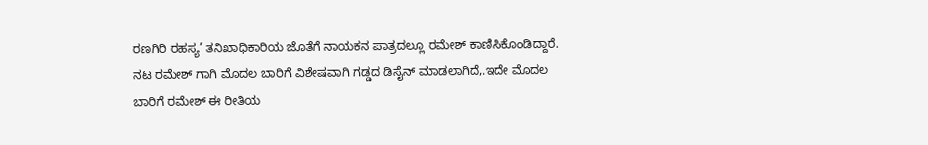ರಣಗಿರಿ ರಹಸ್ಯ’ ತನಿಖಾಧಿಕಾರಿಯ ಜೊತೆಗೆ ನಾಯಕನ ಪಾತ್ರದಲ್ಲೂ ರಮೇಶ್ ಕಾಣಿಸಿಕೊಂಡಿದ್ದಾರೆ. ನಟ ರಮೇಶ್ ಗಾಗಿ ಮೊದಲ ಬಾರಿಗೆ ವಿಶೇಷವಾಗಿ ಗಡ್ಡದ ಡಿಸೈನ್ ಮಾಡಲಾಗಿದೆ,.ಇದೇ ಮೊದಲ ಬಾರಿಗೆ ರಮೇಶ್ ಈ ರೀತಿಯ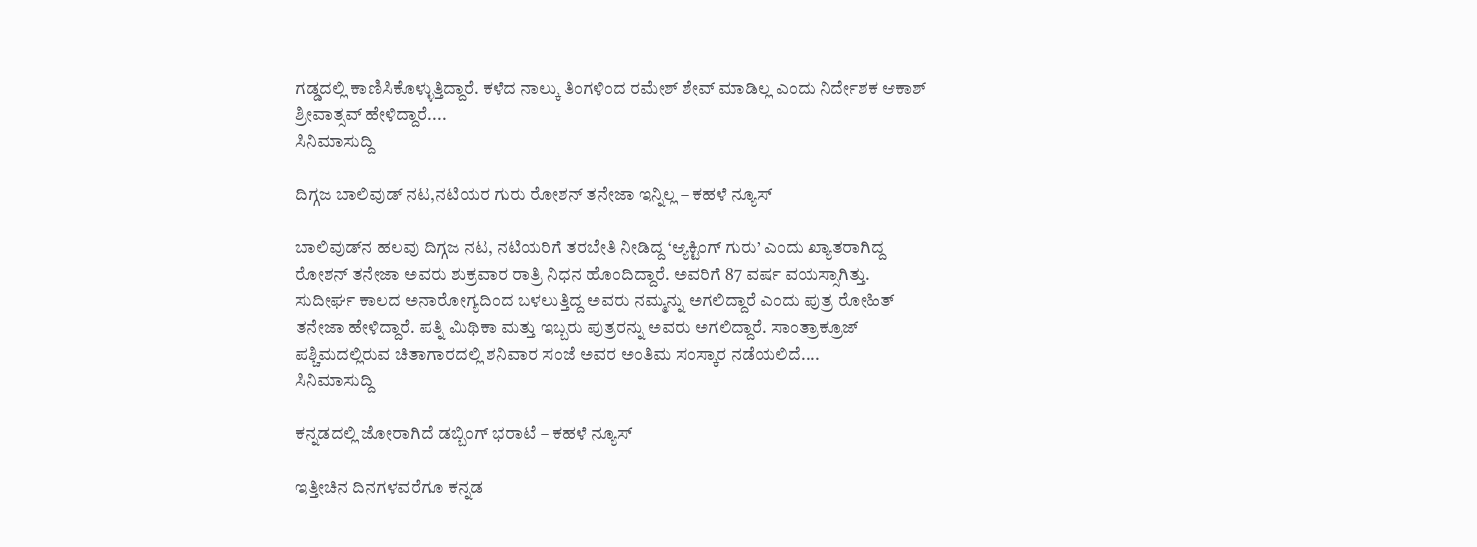ಗಡ್ಡದಲ್ಲಿ ಕಾಣಿಸಿಕೊಳ್ಳುತ್ತಿದ್ದಾರೆ. ಕಳೆದ ನಾಲ್ಕು ತಿಂಗಳಿಂದ ರಮೇಶ್ ಶೇವ್ ಮಾಡಿಲ್ಲ ಎಂದು ನಿರ್ದೇಶಕ ಆಕಾಶ್ ಶ್ರೀವಾತ್ಸವ್ ಹೇಳಿದ್ದಾರೆ....
ಸಿನಿಮಾಸುದ್ದಿ

ದಿಗ್ಗಜ ಬಾಲಿವುಡ್‍ ನಟ,ನಟಿಯರ ಗುರು ರೋಶನ್ ತನೇಜಾ ಇನ್ನಿಲ್ಲ – ಕಹಳೆ ನ್ಯೂಸ್

ಬಾಲಿವುಡ್‍ನ ಹಲವು ದಿಗ್ಗಜ ನಟ, ನಟಿಯರಿಗೆ ತರಬೇತಿ ನೀಡಿದ್ದ ‘ಆ್ಯಕ್ಟಿಂಗ್ ಗುರು’ ಎಂದು ಖ್ಯಾತರಾಗಿದ್ದ ರೋಶನ್ ತನೇಜಾ ಅವರು ಶುಕ್ರವಾರ ರಾತ್ರಿ ನಿಧನ ಹೊಂದಿದ್ದಾರೆ. ಅವರಿಗೆ 87 ವರ್ಷ ವಯಸ್ಸಾಗಿತ್ತು. ಸುದೀರ್ಘ ಕಾಲದ ಅನಾರೋಗ್ಯದಿಂದ ಬಳಲುತ್ತಿದ್ದ ಅವರು ನಮ್ಮನ್ನು ಅಗಲಿದ್ದಾರೆ ಎಂದು ಪುತ್ರ ರೋಹಿತ್ ತನೇಜಾ ಹೇಳಿದ್ದಾರೆ. ಪತ್ನಿ ಮಿಥಿಕಾ ಮತ್ತು ಇಬ್ಬರು ಪುತ್ರರನ್ನು ಅವರು ಅಗಲಿದ್ದಾರೆ. ಸಾಂತ್ರಾಕ್ರೂಜ್ ಪಶ್ಚಿಮದಲ್ಲಿರುವ ಚಿತಾಗಾರದಲ್ಲಿ ಶನಿವಾರ ಸಂಜೆ ಅವರ ಅಂತಿಮ ಸಂಸ್ಕಾರ ನಡೆಯಲಿದೆ....
ಸಿನಿಮಾಸುದ್ದಿ

ಕನ್ನಡದಲ್ಲಿ ಜೋರಾಗಿದೆ ಡಬ್ಬಿಂಗ್ ಭರಾಟೆ – ಕಹಳೆ ನ್ಯೂಸ್

ಇತ್ತೀಚಿನ ದಿನಗಳವರೆಗೂ ಕನ್ನಡ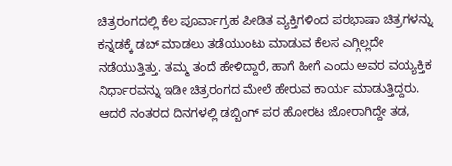ಚಿತ್ರರಂಗದಲ್ಲಿ ಕೆಲ ಪೂರ್ವಾಗ್ರಹ ಪೀಡಿತ ವ್ಯಕ್ತಿಗಳಿಂದ ಪರಭಾಷಾ ಚಿತ್ರಗಳನ್ನು ಕನ್ನಡಕ್ಕೆ ಡಬ್ ಮಾಡಲು ತಡೆಯುಂಟು ಮಾಡುವ ಕೆಲಸ ಎಗ್ಗಿಲ್ಲದೇ ನಡೆಯುತ್ತಿತ್ತು. ತಮ್ಮ ತಂದೆ ಹೇಳಿದ್ದಾರೆ, ಹಾಗೆ ಹೀಗೆ ಎಂದು ಅವರ ವಯ್ಯಕ್ತಿಕ ನಿರ್ಧಾರವನ್ನು ಇಡೀ ಚಿತ್ರರಂಗದ ಮೇಲೆ ಹೇರುವ ಕಾರ್ಯ ಮಾಡುತ್ತಿದ್ದರು. ಆದರೆ ನಂತರದ ದಿನಗಳಲ್ಲಿ ಡಬ್ಬಿಂಗ್ ಪರ ಹೋರಟ ಜೋರಾಗಿದ್ದೇ ತಡ,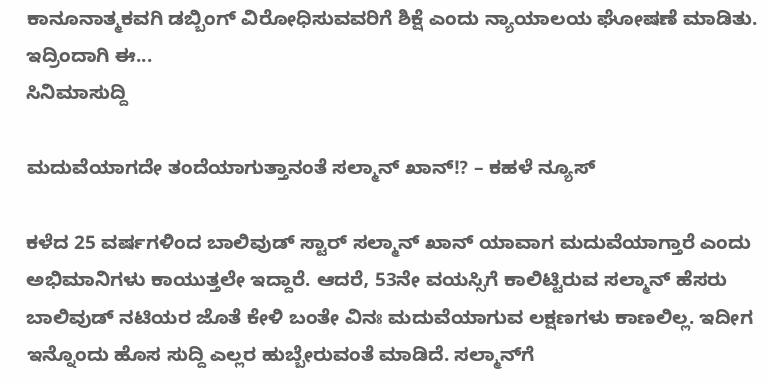ಕಾನೂನಾತ್ಮಕವಗಿ ಡಬ್ಬಿಂಗ್ ವಿರೋಧಿಸುವವರಿಗೆ ಶಿಕ್ಷೆ ಎಂದು ನ್ಯಾಯಾಲಯ ಘೋಷಣೆ ಮಾಡಿತು. ಇದ್ರಿಂದಾಗಿ ಈ...
ಸಿನಿಮಾಸುದ್ದಿ

ಮದುವೆಯಾಗದೇ ತಂದೆಯಾಗುತ್ತಾನಂತೆ ಸಲ್ಮಾನ್ ಖಾನ್!? – ಕಹಳೆ ನ್ಯೂಸ್

ಕಳೆದ 25 ವರ್ಷಗಳಿಂದ ಬಾಲಿವುಡ್ ಸ್ಟಾರ್ ಸಲ್ಮಾನ್ ಖಾನ್ ಯಾವಾಗ ಮದುವೆಯಾಗ್ತಾರೆ ಎಂದು ಅಭಿಮಾನಿಗಳು ಕಾಯುತ್ತಲೇ ಇದ್ದಾರೆ. ಆದರೆ, 53ನೇ ವಯಸ್ಸಿಗೆ ಕಾಲಿಟ್ಟಿರುವ ಸಲ್ಮಾನ್ ಹೆಸರು ಬಾಲಿವುಡ್ ನಟಿಯರ ಜೊತೆ ಕೇಳಿ ಬಂತೇ ವಿನಃ ಮದುವೆಯಾಗುವ ಲಕ್ಷಣಗಳು ಕಾಣಲಿಲ್ಲ. ಇದೀಗ ಇನ್ನೊಂದು ಹೊಸ ಸುದ್ದಿ ಎಲ್ಲರ ಹುಬ್ಬೇರುವಂತೆ ಮಾಡಿದೆ. ಸಲ್ಮಾನ್‍ಗೆ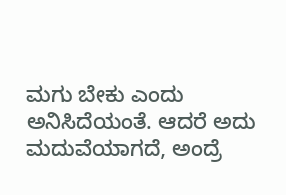ಮಗು ಬೇಕು ಎಂದು ಅನಿಸಿದೆಯಂತೆ. ಆದರೆ ಅದು ಮದುವೆಯಾಗದೆ, ಅಂದ್ರೆ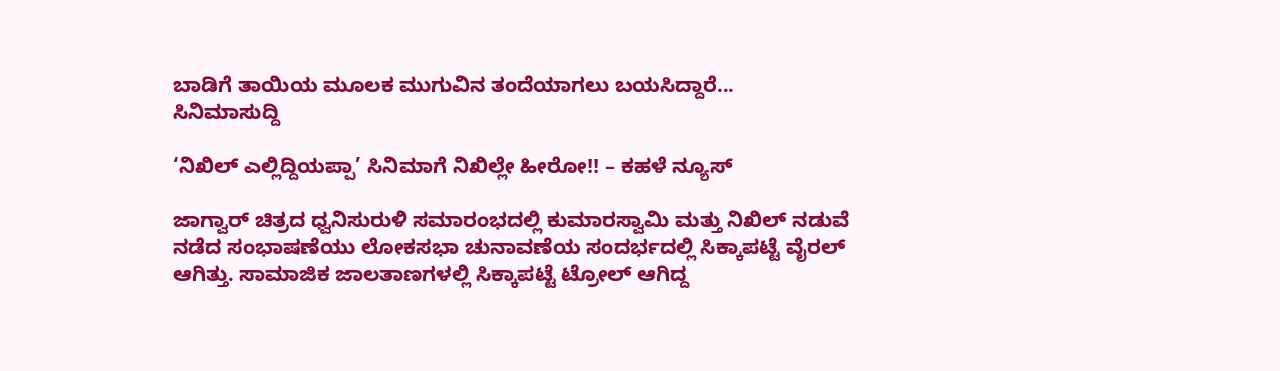ಬಾಡಿಗೆ ತಾಯಿಯ ಮೂಲಕ ಮುಗುವಿನ ತಂದೆಯಾಗಲು ಬಯಸಿದ್ದಾರೆ...
ಸಿನಿಮಾಸುದ್ದಿ

‘ನಿಖಿಲ್ ಎಲ್ಲಿದ್ದಿಯಪ್ಪಾ’ ಸಿನಿಮಾಗೆ ನಿಖಿಲ್ಲೇ ಹೀರೋ!! – ಕಹಳೆ ನ್ಯೂಸ್

ಜಾಗ್ವಾರ್ ಚಿತ್ರದ ಧ್ವನಿಸುರುಳಿ ಸಮಾರಂಭದಲ್ಲಿ ಕುಮಾರಸ್ವಾಮಿ ಮತ್ತು ನಿಖಿಲ್ ನಡುವೆ ನಡೆದ ಸಂಭಾಷಣೆಯು ಲೋಕಸಭಾ ಚುನಾವಣೆಯ ಸಂದರ್ಭದಲ್ಲಿ ಸಿಕ್ಕಾಪಟ್ಟೆ ವೈರಲ್ ಆಗಿತ್ತು. ಸಾಮಾಜಿಕ ಜಾಲತಾಣಗಳಲ್ಲಿ ಸಿಕ್ಕಾಪಟ್ಟೆ ಟ್ರೋಲ್ ಆಗಿದ್ದ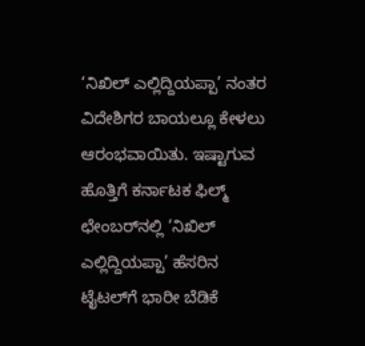‘ನಿಖಿಲ್ ಎಲ್ಲಿದ್ದಿಯಪ್ಪಾ’ ನಂತರ ವಿದೇಶಿಗರ ಬಾಯಲ್ಲೂ ಕೇಳಲು ಆರಂಭವಾಯಿತು. ಇಷ್ಟಾಗುವ ಹೊತ್ತಿಗೆ ಕರ್ನಾಟಕ ಫಿಲ್ಮ್ ಛೇಂಬರ್‌ನಲ್ಲಿ ‘ನಿಖಿಲ್ ಎಲ್ಲಿದ್ದಿಯಪ್ಪಾ’ ಹೆಸರಿನ ಟೈಟಲ್‍ಗೆ ಭಾರೀ ಬೆಡಿಕೆ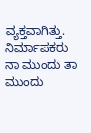ವ್ಯಕ್ತವಾಗಿತ್ತು. ನಿರ್ಮಾಪಕರು ನಾ ಮುಂದು ತಾ ಮುಂದು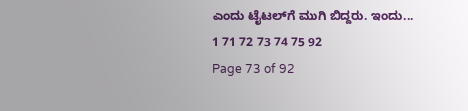ಎಂದು ಟೈಟಲ್‍ಗೆ ಮುಗಿ ಬಿದ್ದರು. ಇಂದು...
1 71 72 73 74 75 92
Page 73 of 92